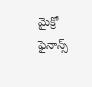మైక్రో ఫైనాన్స్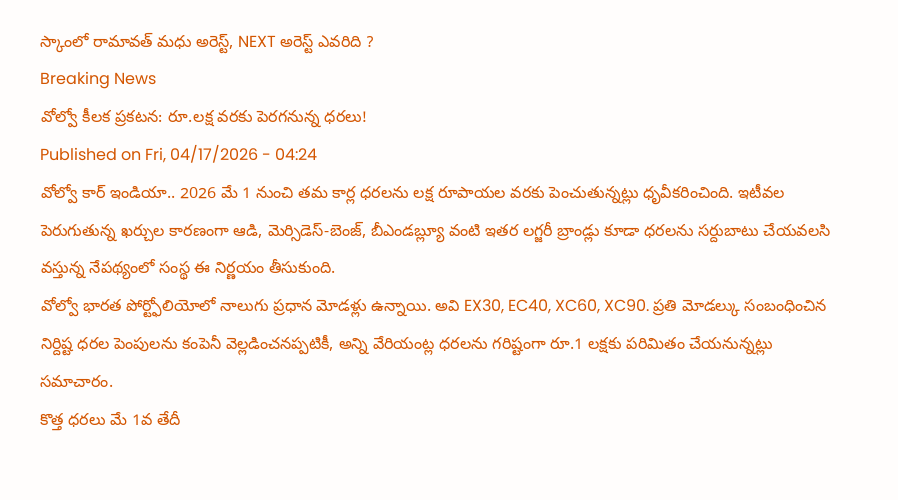స్కాంలో రామావత్ మధు అరెస్ట్, NEXT అరెస్ట్ ఎవరిది ?
Breaking News
వోల్వో కీలక ప్రకటన: రూ.లక్ష వరకు పెరగనున్న ధరలు!
Published on Fri, 04/17/2026 - 04:24
వోల్వో కార్ ఇండియా.. 2026 మే 1 నుంచి తమ కార్ల ధరలను లక్ష రూపాయల వరకు పెంచుతున్నట్లు ధృవీకరించింది. ఇటీవల పెరుగుతున్న ఖర్చుల కారణంగా ఆడి, మెర్సిడెస్-బెంజ్, బీఎండబ్ల్యూ వంటి ఇతర లగ్జరీ బ్రాండ్లు కూడా ధరలను సర్దుబాటు చేయవలసి వస్తున్న నేపథ్యంలో సంస్థ ఈ నిర్ణయం తీసుకుంది.
వోల్వో భారత పోర్ట్ఫోలియోలో నాలుగు ప్రధాన మోడళ్లు ఉన్నాయి. అవి EX30, EC40, XC60, XC90. ప్రతి మోడల్కు సంబంధించిన నిర్దిష్ట ధరల పెంపులను కంపెనీ వెల్లడించనప్పటికీ, అన్ని వేరియంట్ల ధరలను గరిష్టంగా రూ.1 లక్షకు పరిమితం చేయనున్నట్లు సమాచారం.
కొత్త ధరలు మే 1వ తేదీ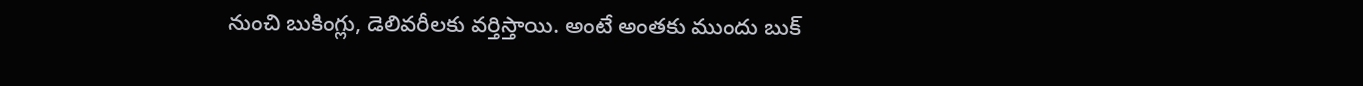నుంచి బుకింగ్లు, డెలివరీలకు వర్తిస్తాయి. అంటే అంతకు ముందు బుక్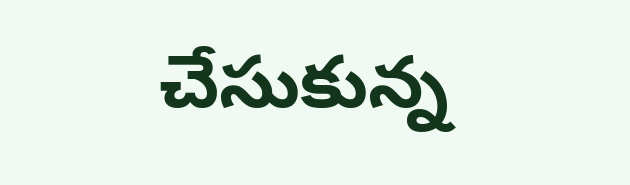చేసుకున్న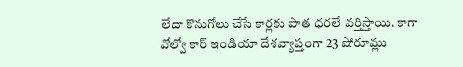లేదా కొనుగోలు చేసే కార్లకు పాత ధరలే వర్తిస్తాయి. కాగా వోల్వో కార్ ఇండియా దేశవ్యాప్తంగా 23 షోరూమ్లు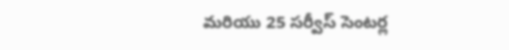మరియు 25 సర్వీస్ సెంటర్ల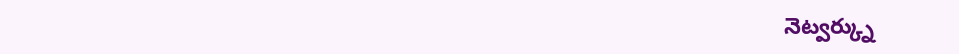నెట్వర్క్ను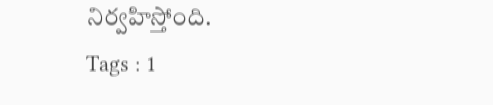నిర్వహిస్తోంది.
Tags : 1